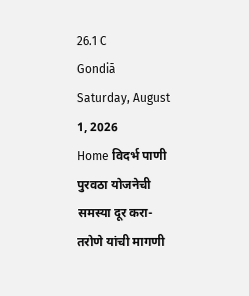26.1 C
Gondiā
Saturday, August 1, 2026
Home विदर्भ पाणी पुरवठा योजनेची समस्या दूर करा-तरोणे यांची मागणी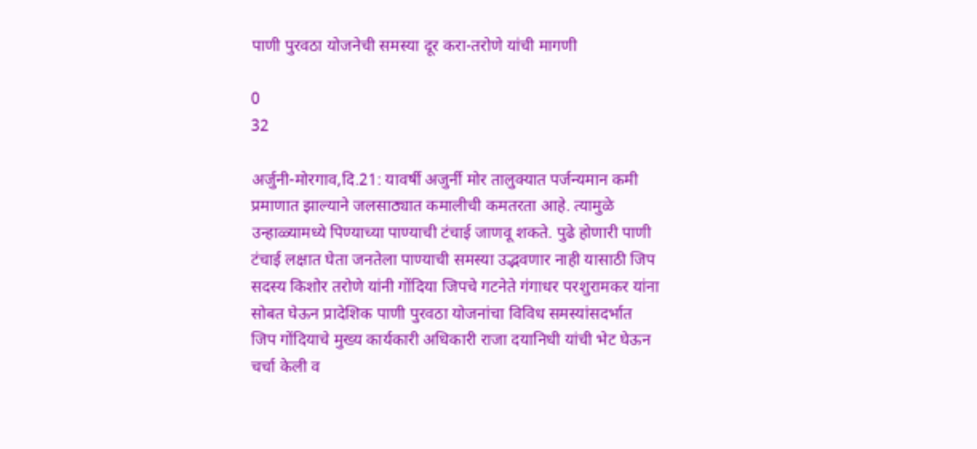पाणी पुरवठा योजनेची समस्या दूर करा-तरोणे यांची मागणी

0
32

अर्जुनी-मोरगाव,दि.21: यावर्षी अजुर्नी मोर तालुक्यात पर्जन्यमान कमी प्रमाणात झाल्याने जलसाठ्यात कमालीची कमतरता आहे. त्यामुळे उन्हाळ्यामध्ये पिण्याच्या पाण्याची टंचाई जाणवू शकते. पुढे होणारी पाणी टंचाई लक्षात घेता जनतेला पाण्याची समस्या उद्भवणार नाही यासाठी जिप सदस्य किशोर तरोणे यांनी गोंदिया जिपचे गटनेते गंगाधर परशुरामकर यांना सोबत घेऊन प्रादेशिक पाणी पुरवठा योजनांचा विविध समस्यांसदर्भात जिप गोंदियाचे मुख्य कार्यकारी अधिकारी राजा दयानिधी यांची भेट घेऊन चर्चा केली व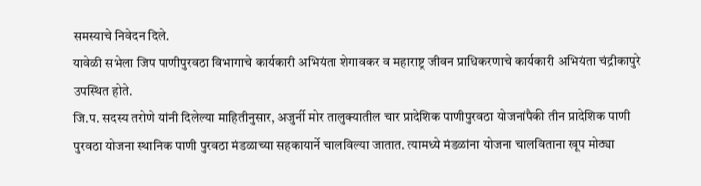समस्याचे निवेदन दिले.
यावेळी सभेला जिप पाणीपुरवठा विभागाचे कार्यकारी अभियंता शेगावकर व महाराष्ट्र जीवन प्राधिकरणाचे कार्यकारी अभियंता चंद्रीकापुरे उपस्थित होते.
जि.प. सदस्य तरोणे यांनी दिलेल्या माहितीनुसार, अजुर्नी मोर तालुक्यातील चार प्रादेशिक पाणीपुरवठा योजनांपैकी तीन प्रादेशिक पाणी पुरवठा योजना स्थानिक पाणी पुरवठा मंडळाच्या सहकायार्ने चालविल्या जातात. त्यामध्ये मंडळांना योजना चालविताना खूप मोठ्या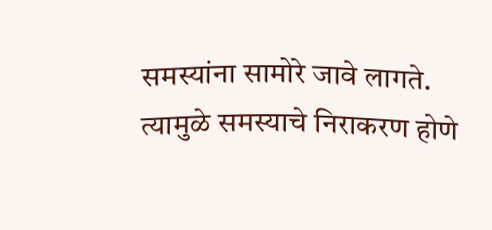समस्यांना सामोरे जावे लागते. त्यामुळे समस्याचे निराकरण होणे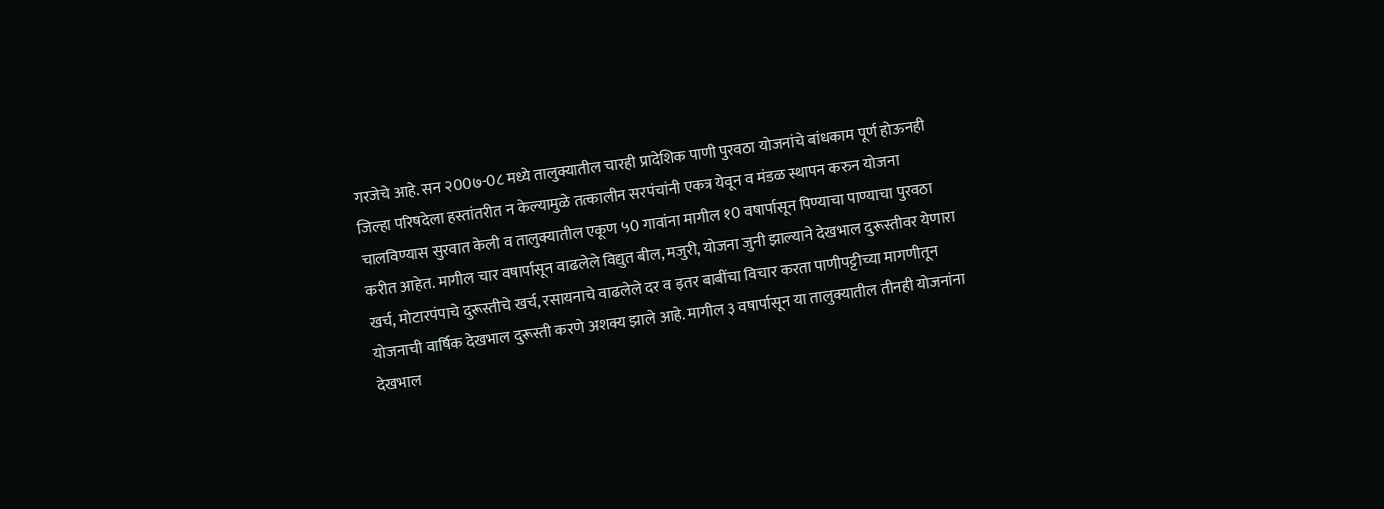गरजेचे आहे. सन २00७-0८ मध्ये तालुक्यातील चारही प्रादेशिक पाणी पुरवठा योजनांचे बांधकाम पूर्ण होऊनही जिल्हा परिषदेला हस्तांतरीत न केल्यामुळे तत्कालीन सरपंचांनी एकत्र येवून व मंडळ स्थापन करुन योजना चालविण्यास सुरवात केली व तालुक्यातील एकूण ५0 गावांना मागील १0 वषार्पासून पिण्याचा पाण्याचा पुरवठा करीत आहेत. मागील चार वषार्पासून वाढलेले विद्युत बील, मजुरी, योजना जुनी झाल्याने देखभाल दुरूस्तीवर येणारा खर्च, मोटारपंपाचे दुरूस्तीचे खर्च, रसायनाचे वाढलेले दर व इतर बाबींचा विचार करता पाणीपट्टीच्या मागणीतून योजनाची वार्षिक देखभाल दुरूस्ती करणे अशक्य झाले आहे. मागील ३ वषार्पासून या तालुक्यातील तीनही योजनांना देखभाल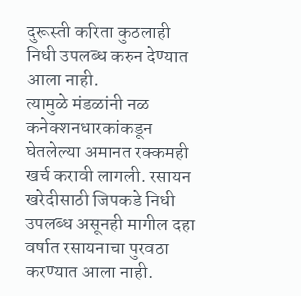दुरूस्ती करिता कुठलाही निधी उपलब्ध करुन देण्यात आला नाही.
त्यामुळे मंडळांनी नळ कनेक्शनधारकांकडून घेतलेल्या अमानत रक्कमही खर्च करावी लागली. रसायन खरेदीसाठी जिपकडे निधी उपलब्ध असूनही मागील दहा वर्षात रसायनाचा पुरवठा करण्यात आला नाही.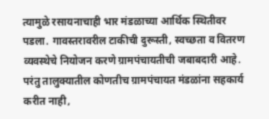त्यामुळे रसायनाचाही भार मंडळाच्या आर्थिक स्थितीवर पडला. गावस्तरावरील टाकीची दुरूस्ती, स्वच्छता व वितरण व्यवस्थेचे नियोजन करणे ग्रामपंचायतीची जबाबदारी आहे. परंतु तालुक्यातील कोणतीच ग्रामपंचायत मंडळांना सहकार्य करीत नाही,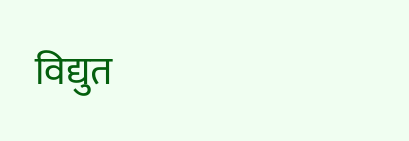विद्युत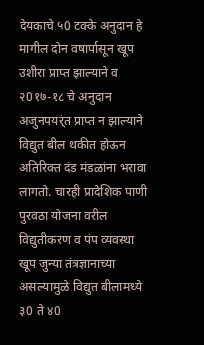देयकाचे ५0 टक्के अनुदान हे मागील दोन वषार्पासून खूप उशीरा प्राप्त झाल्याने व २0१७-१८ चे अनुदान अजुनपयर्ंत प्राप्त न झाल्याने विद्युत बील थकीत होऊन अतिरिक्त दंड मंडळांना भरावा लागतो. चारही प्रादेशिक पाणी पुरवठा योजना वरील विद्युतीकरण व पंप व्यवस्था खूप जुन्या तंत्रज्ञानाच्या असल्यामुळे विद्युत बीलामध्ये ३0 ते ४0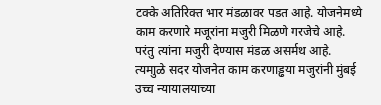टक्के अतिरिक्त भार मंडळावर पडत आहे. योजनेमध्ये काम करणारे मजूरांना मजुरी मिळणे गरजेचे आहे. परंतु त्यांना मजुरी देण्यास मंडळ असर्मथ आहे. त्यमाुळे सदर योजनेत काम करणाड्ढया मजुरांनी मुंबई उच्च न्यायालयाच्या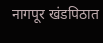नागपूर खंडपिठात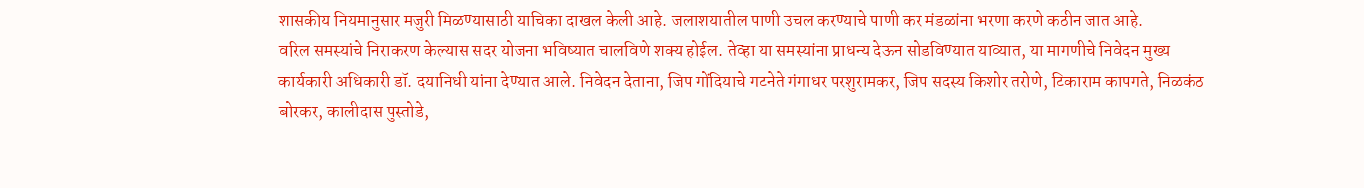शासकीय नियमानुसार मजुरी मिळण्यासाठी याचिका दाखल केली आहे. जलाशयातील पाणी उचल करण्याचे पाणी कर मंडळांना भरणा करणे कठीन जात आहे.
वरिल समस्यांचे निराकरण केल्यास सदर योजना भविष्यात चालविणे शक्य होईल. तेव्हा या समस्यांना प्राधन्य देऊन सोडविण्यात याव्यात, या मागणीचे निवेदन मुख्य कार्यकारी अधिकारी डॉ. दयानिधी यांना देण्यात आले. निवेदन देताना, जिप गोंदियाचे गटनेते गंगाधर परशुरामकर, जिप सदस्य किशोर तरोणे, टिकाराम कापगते, निळकंठ बोरकर, कालीदास पुस्तोडे,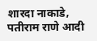शारदा नाकाडे, पतीराम राणे आदी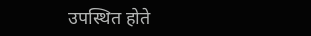उपस्थित होते